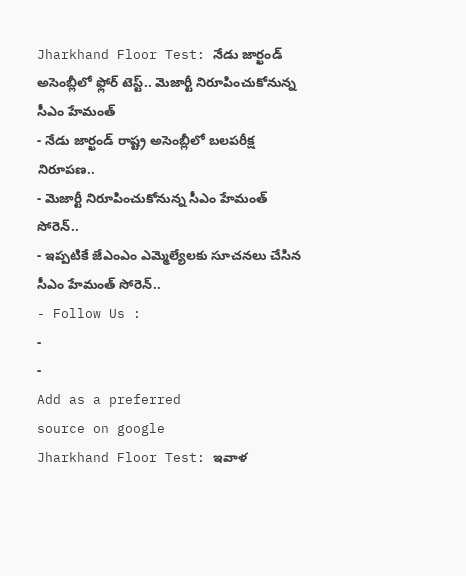Jharkhand Floor Test: నేడు జార్ఖండ్ అసెంబ్లీలో ఫ్లోర్ టెస్ట్.. మెజార్టీ నిరూపించుకోనున్న సీఎం హేమంత్
- నేడు జార్ఖండ్ రాష్ట్ర అసెంబ్లీలో బలపరీక్ష నిరూపణ..
- మెజార్టీ నిరూపించుకోనున్న సీఎం హేమంత్ సోరెన్..
- ఇప్పటికే జేఎంఎం ఎమ్మెల్యేలకు సూచనలు చేసిన సీఎం హేమంత్ సోరెన్..
- Follow Us :
-
-
Add as a preferred
source on google
Jharkhand Floor Test: ఇవాళ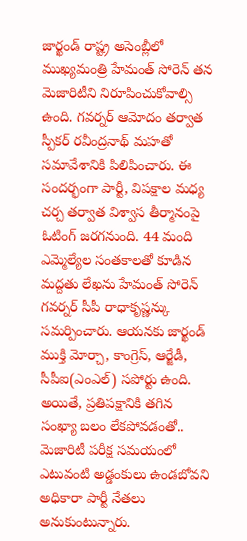జార్ఖండ్ రాష్ట్ర అసెంబ్లీలో ముఖ్యమంత్రి హేమంత్ సోరెన్ తన మెజారిటీని నిరూపించుకోవాల్సి ఉంది. గవర్నర్ ఆమోదం తర్వాత స్పీకర్ రవీంద్రనాథ్ మహతో సమావేశానికి పిలిపించారు. ఈ సందర్భంగా పార్టీ, విపక్షాల మధ్య చర్చ తర్వాత విశ్వాస తీర్మానంపై ఓటింగ్ జరగనుంది. 44 మంది ఎమ్మెల్యేల సంతకాలతో కూడిన మద్దతు లేఖను హేమంత్ సోరెన్ గవర్నర్ సీపీ రాధాకృష్ణన్కు సమర్పించారు. ఆయనకు జార్ఖండ్ ముక్తి మోర్చా, కాంగ్రెస్, ఆర్జేడీ, సీపీఐ(ఎంఎల్) సపోర్టు ఉంది. అయితే, ప్రతిపక్షానికి తగిన సంఖ్యా బలం లేకపోవడంతో.. మెజారిటీ పరీక్ష సమయంలో ఎటువంటి అడ్డంకులు ఉండబోవని అధికారా పార్టీ నేతలు అనుకుంటున్నారు.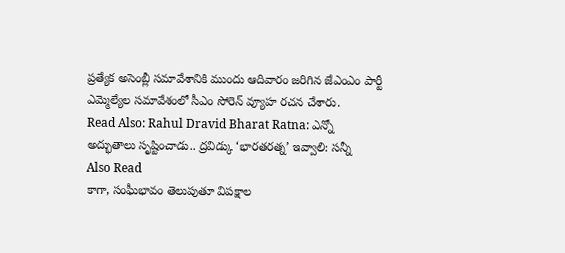ప్రత్యేక అసెంబ్లీ సమావేశానికి ముందు ఆదివారం జరిగిన జేఎంఎం పార్టీ ఎమ్మెల్యేల సమావేశంలో సీఎం సోరెన్ వ్యూహ రచన చేశారు.
Read Also: Rahul Dravid Bharat Ratna: ఎన్నో అద్భుతాలు సృష్టించాడు.. ద్రవిడ్కు ‘భారతరత్న’ ఇవ్వాలి: సన్నీ
Also Read
కాగా, సంఘీభావం తెలుపుతూ విపక్షాల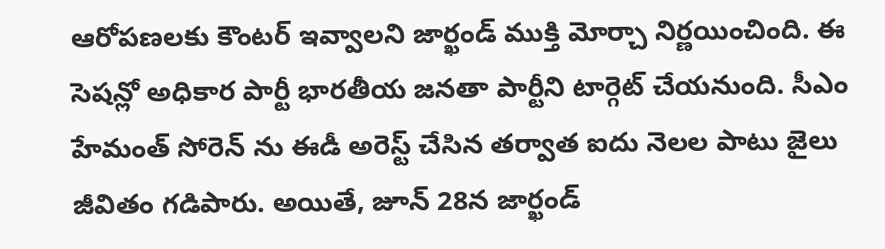ఆరోపణలకు కౌంటర్ ఇవ్వాలని జార్ఖండ్ ముక్తి మోర్చా నిర్ణయించింది. ఈ సెషన్లో అధికార పార్టీ భారతీయ జనతా పార్టీని టార్గెట్ చేయనుంది. సీఎం హేమంత్ సోరెన్ ను ఈడీ అరెస్ట్ చేసిన తర్వాత ఐదు నెలల పాటు జైలు జీవితం గడిపారు. అయితే, జూన్ 28న జార్ఖండ్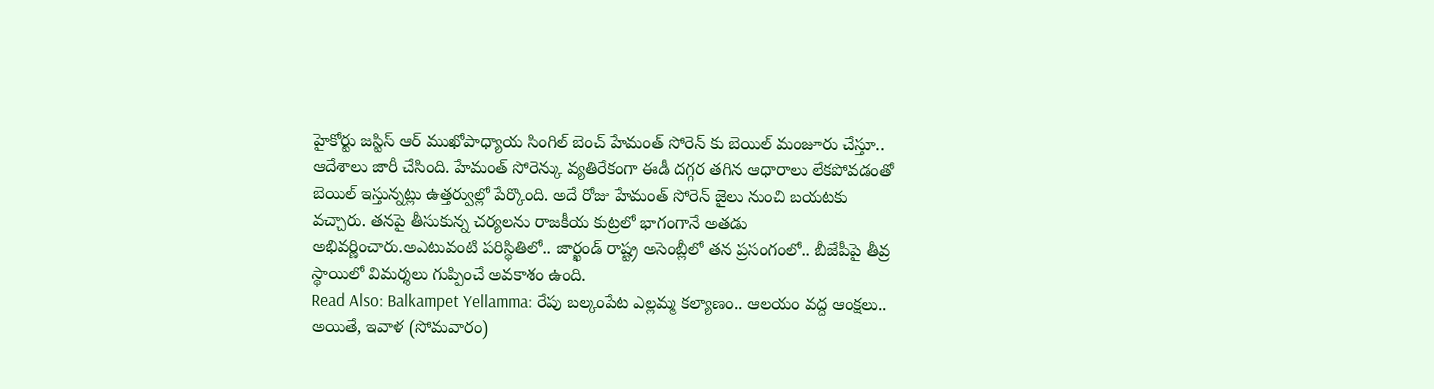హైకోర్టు జస్టిస్ ఆర్ ముఖోపాధ్యాయ సింగిల్ బెంచ్ హేమంత్ సోరెన్ కు బెయిల్ మంజూరు చేస్తూ.. ఆదేశాలు జారీ చేసింది. హేమంత్ సోరెన్కు వ్యతిరేకంగా ఈడీ దగ్గర తగిన ఆధారాలు లేకపోవడంతో బెయిల్ ఇస్తున్నట్లు ఉత్తర్వుల్లో పేర్కొంది. అదే రోజు హేమంత్ సోరెన్ జైలు నుంచి బయటకు వచ్చారు. తనపై తీసుకున్న చర్యలను రాజకీయ కుట్రలో భాగంగానే అతడు అభివర్ణించారు.అఎటువంటి పరిస్థితిలో.. జార్ఖండ్ రాష్ట్ర అసెంబ్లీలో తన ప్రసంగంలో.. బీజేపీపై తీవ్ర స్థాయిలో విమర్శలు గుప్పించే అవకాశం ఉంది.
Read Also: Balkampet Yellamma: రేపు బల్కంపేట ఎల్లమ్మ కల్యాణం.. ఆలయం వద్ద ఆంక్షలు..
అయితే, ఇవాళ (సోమవారం)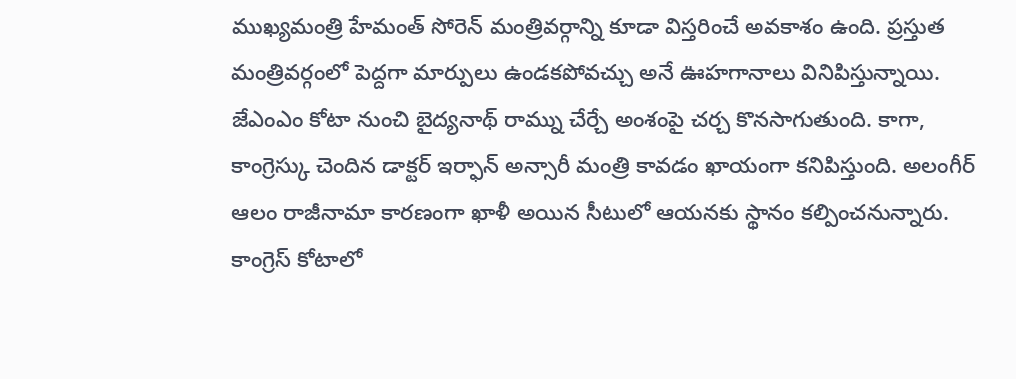ముఖ్యమంత్రి హేమంత్ సోరెన్ మంత్రివర్గాన్ని కూడా విస్తరించే అవకాశం ఉంది. ప్రస్తుత మంత్రివర్గంలో పెద్దగా మార్పులు ఉండకపోవచ్చు అనే ఊహగానాలు వినిపిస్తున్నాయి. జేఎంఎం కోటా నుంచి బైద్యనాథ్ రామ్ను చేర్చే అంశంపై చర్చ కొనసాగుతుంది. కాగా, కాంగ్రెస్కు చెందిన డాక్టర్ ఇర్ఫాన్ అన్సారీ మంత్రి కావడం ఖాయంగా కనిపిస్తుంది. అలంగీర్ ఆలం రాజీనామా కారణంగా ఖాళీ అయిన సీటులో ఆయనకు స్థానం కల్పించనున్నారు. కాంగ్రెస్ కోటాలో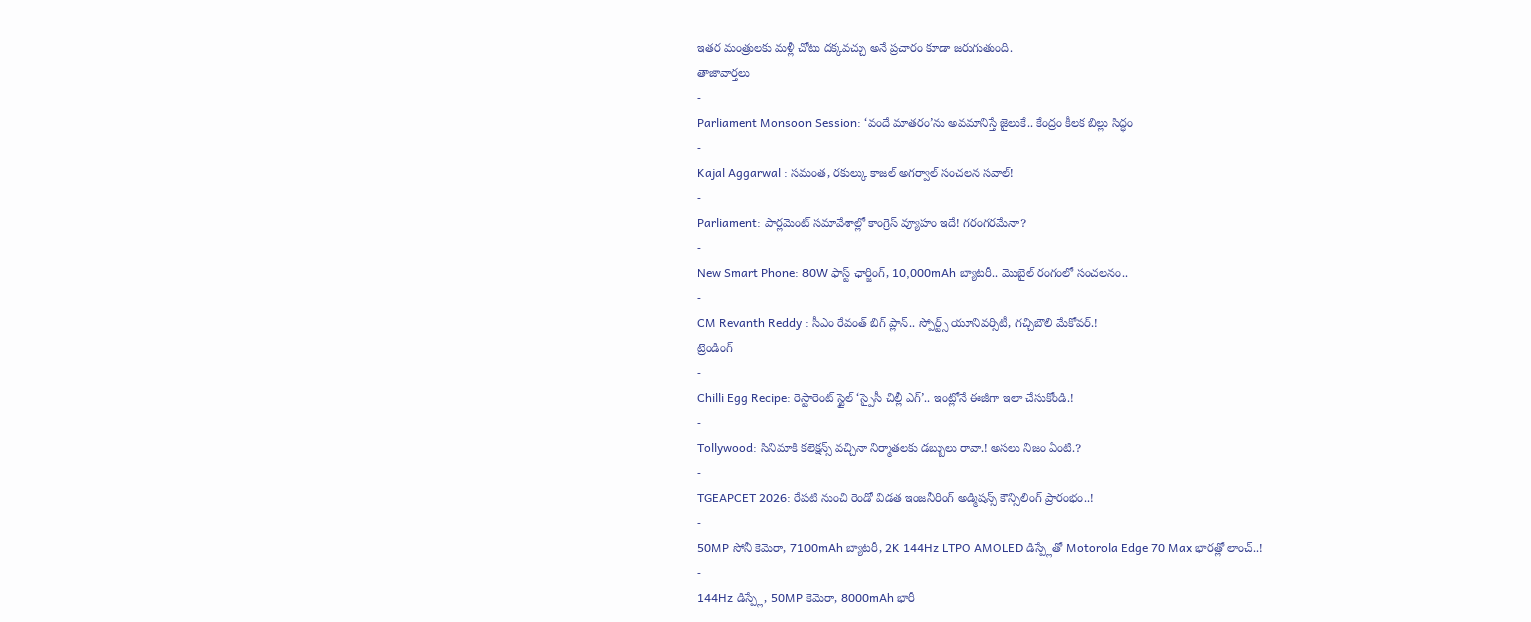ఇతర మంత్రులకు మళ్లీ చోటు దక్కవచ్చు అనే ప్రచారం కూడా జరుగుతుంది.
తాజావార్తలు
-
Parliament Monsoon Session: ‘వందే మాతరం’ను అవమానిస్తే జైలుకే.. కేంద్రం కీలక బిల్లు సిద్ధం
-
Kajal Aggarwal : సమంత, రకుల్కు కాజల్ అగర్వాల్ సంచలన సవాల్!
-
Parliament: పార్లమెంట్ సమావేశాల్లో కాంగ్రెస్ వ్యూహం ఇదే! గరంగరమేనా?
-
New Smart Phone: 80W ఫాస్ట్ ఛార్జింగ్, 10,000mAh బ్యాటరీ.. మొబైల్ రంగంలో సంచలనం..
-
CM Revanth Reddy : సీఎం రేవంత్ బిగ్ ప్లాన్.. స్పోర్ట్స్ యూనివర్సిటీ, గచ్చిబౌలి మేకోవర్.!
ట్రెండింగ్
-
Chilli Egg Recipe: రెస్టారెంట్ స్టైల్ ‘స్పైసీ చిల్లీ ఎగ్’.. ఇంట్లోనే ఈజీగా ఇలా చేసుకోండి.!
-
Tollywood: సినిమాకి కలెక్షన్స్ వచ్చినా నిర్మాతలకు డబ్బులు రావా.! అసలు నిజం ఏంటి.?
-
TGEAPCET 2026: రేపటి నుంచి రెండో విడత ఇంజనీరింగ్ అడ్మిషన్స్ కౌన్సిలింగ్ ప్రారంభం..!
-
50MP సోనీ కెమెరా, 7100mAh బ్యాటరీ, 2K 144Hz LTPO AMOLED డిస్ప్లేతో Motorola Edge 70 Max భారత్లో లాంచ్..!
-
144Hz డిస్ప్లే, 50MP కెమెరా, 8000mAh భారీ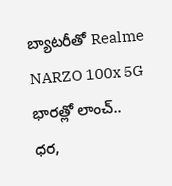బ్యాటరీతో Realme NARZO 100x 5G భారత్లో లాంచ్.. ధర,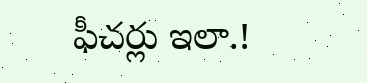ఫీచర్లు ఇలా.!